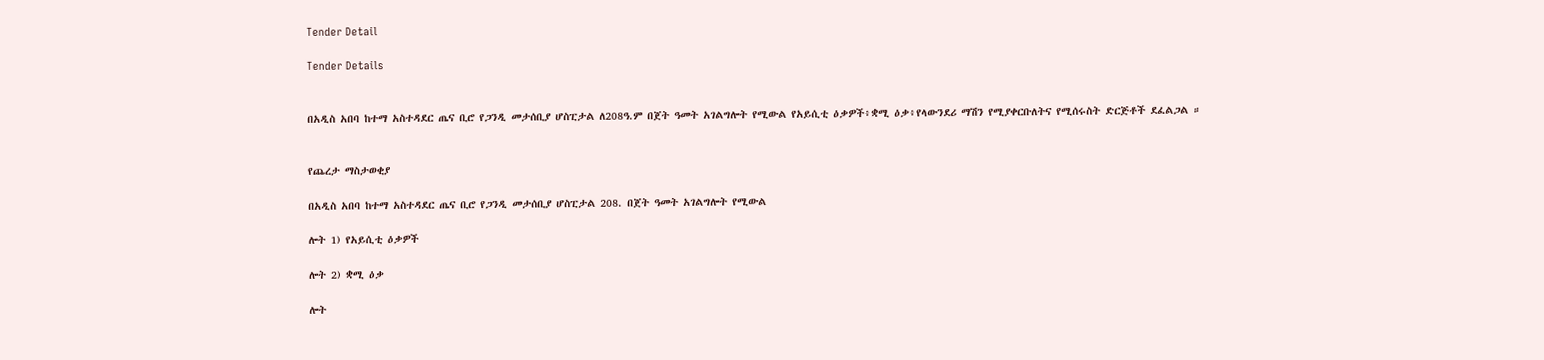Tender Detail

Tender Details


በአዲስ አበባ ከተማ አስተዳደር ጤና ቢሮ የጋንዲ መታሰቢያ ሆስፒታል ለ208ዓ.ም በጀት ዓመት አገልግሎት የሚውል የአይሲቲ ዕቃዎች፥ቋሚ ዕቃ፥የላውንደሪ ማሽን የሚያቀርቡለትና የሚሰሩስት ድርጅቶች ደፈልጋል ።


የጨረታ ማስታወቂያ

በአዲስ አበባ ከተማ አስተዳደር ጤና ቢሮ የጋንዲ መታሰቢያ ሆስፒታል 208. በጀት ዓመት አገልግሎት የሚውል

ሎት 1) የአይሲቲ ዕቃዎች

ሎት 2) ቋሚ ዕቃ

ሎት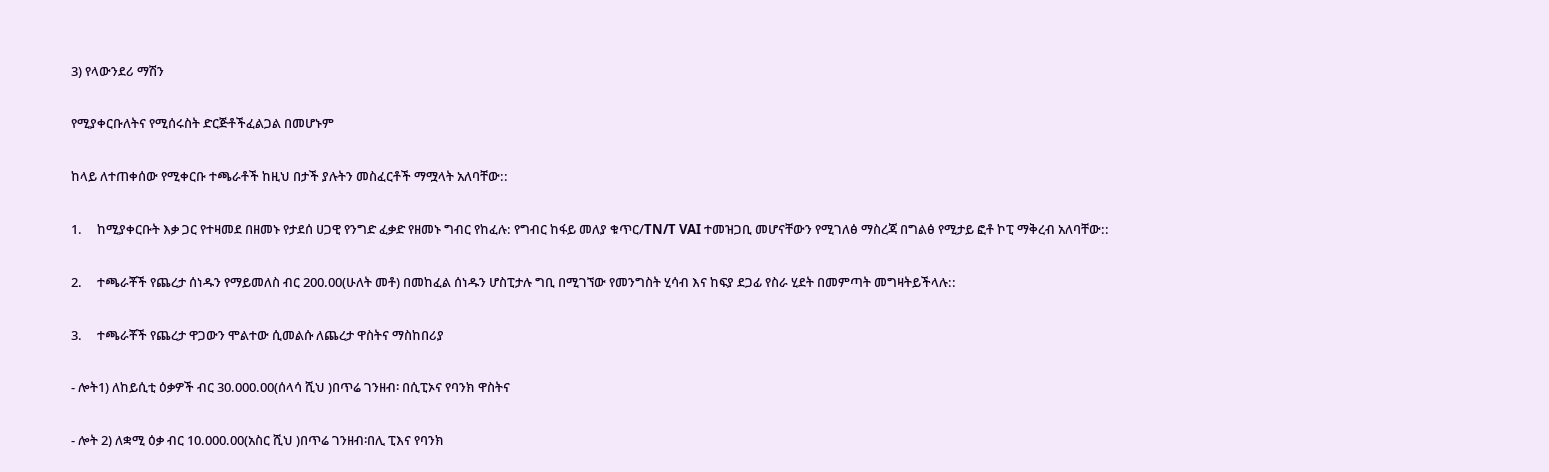3) የላውንደሪ ማሽን

የሚያቀርቡለትና የሚሰሩስት ድርጅቶችፈልጋል በመሆኑም

ከላይ ለተጠቀሰው የሚቀርቡ ተጫራቶች ከዚህ በታች ያሉትን መስፈርቶች ማሟላት አለባቸው::

1.     ከሚያቀርቡት እቃ ጋር የተዛመደ በዘመኑ የታደሰ ሀጋዊ የንግድ ፈቃድ የዘመኑ ግብር የከፈሉ: የግብር ከፋይ መለያ ቁጥር/TN/T VAI ተመዝጋቢ መሆናቸውን የሚገለፅ ማስረጃ በግልፅ የሚታይ ፎቶ ኮፒ ማቅረብ አለባቸው::

2.     ተጫራቾች የጨረታ ሰነዱን የማይመለስ ብር 200.00(ሁለት መቶ) በመከፈል ሰነዱን ሆስፒታሉ ግቢ በሚገኘው የመንግስት ሂሳብ እና ከፍያ ደጋፊ የስራ ሂደት በመምጣት መግዛትይችላሉ::

3.     ተጫራቾች የጨረታ ዋጋውን ሞልተው ሲመልሱ ለጨረታ ዋስትና ማስከበሪያ

- ሎት1) ለከይሲቲ ዕቃዎች ብር 30.000.00(ሰላሳ ሺህ )በጥሬ ገንዘብ፡ በሲፒኦና የባንክ ዋስትና

- ሎት 2) ለቋሚ ዕቃ ብር 10.000.00(አስር ሺህ )በጥሬ ገንዘብ፡በሊ ፒእና የባንክ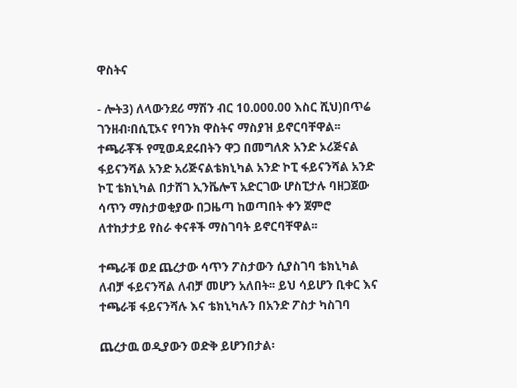ዋስትና

- ሎት3) ለላውንደሪ ማሽን ብር 10.000.00 እስር ሺህ)በጥሬ ገንዘብ፡በሲፒኦና የባንክ ዋስትና ማስያዝ ይኖርባቸዋል፡፡ ተጫራቾች የሚወዳደሩበትን ዋጋ በመግለጽ አንድ ኦሪጅናል ፋይናንሻል አንድ አሪጅናልቴክኒካል አንድ ኮፒ ፋይናንሻል አንድ ኮፒ ቴክኒካል በታሸገ ኢንቬሎፕ አድርገው ሆስፒታሉ ባዘጋጀው ሳጥን ማስታወቂያው በጋዜጣ ከወጣበት ቀን ጀምሮ ለተከታታይ የስራ ቀናቶች ማስገባት ይኖርባቸዋል፡፡

ተጫራቹ ወደ ጨረታው ሳጥን ፖስታውን ሲያስገባ ቴክኒካል ለብቻ ፋይናንሻል ለብቻ መሆን አለበት፡፡ ይህ ሳይሆን ቢቀር እና ተጫራቹ ፋይናንሻሉ እና ቴክኒካሉን በአንድ ፖስታ ካስገባ

ጨረታዉ ወዲያውን ወድቅ ይሆንበታል፡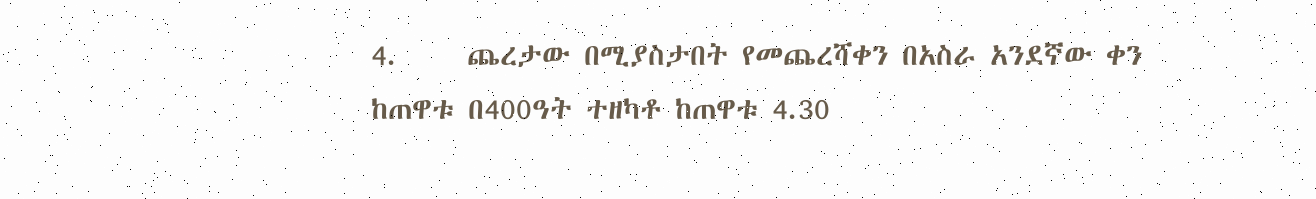4.     ጨረታው በሚያስታበት የመጨረሻቀን በአስራ አንደኛው ቀን ከጠዋቱ በ400ዓት ተዘካቶ ከጠዋቱ 4.30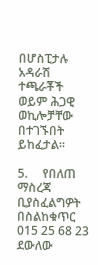በሆስፒታሉ አዳራሽ ተጫራቾች ወይም ሕጋዊ ወኪሎቻቸው በተገኙበት ይከፈታል፡፡

5.     የበለጠ ማስረጃ ቢያስፈልግዎት በስልከቁጥር 015 25 68 23 ደውለው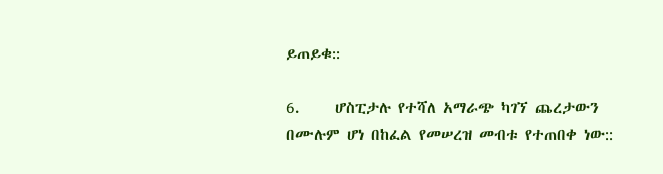ይጠይቁ::

6.     ሆስፒታሉ የተሻለ አማራጭ ካገኘ ጨረታውን በሙሉም ሆነ በከፈል የመሠረዝ መብቱ የተጠበቀ ነው::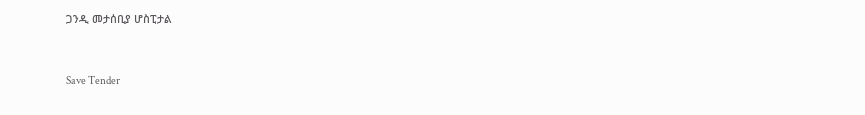ጋንዲ መታሰቢያ ሆስፒታል



Save Tender